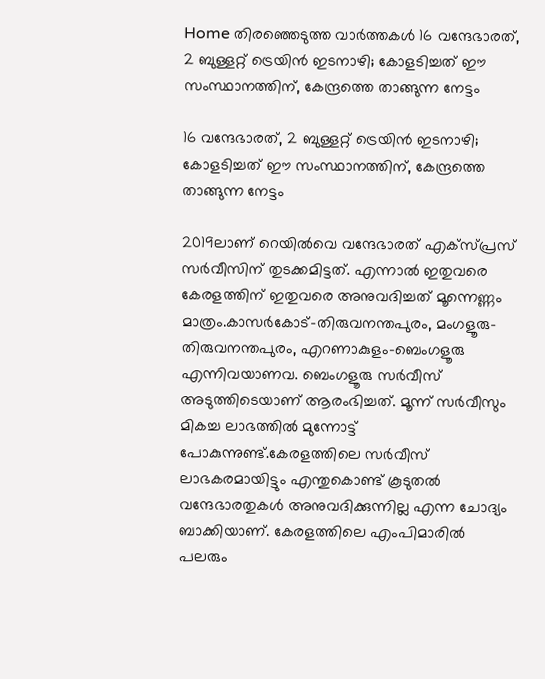Home തിരഞ്ഞെടുത്ത വാർത്തകൾ 16 വന്ദേഭാരത്, 2 ബുള്ളറ്റ് ട്രെയിന്‍ ഇടനാഴി; കോളടിച്ചത് ഈ സംസ്ഥാനത്തിന്, കേന്ദ്രത്തെ താങ്ങുന്ന നേട്ടം

16 വന്ദേഭാരത്, 2 ബുള്ളറ്റ് ട്രെയിന്‍ ഇടനാഴി; കോളടിച്ചത് ഈ സംസ്ഥാനത്തിന്, കേന്ദ്രത്തെ താങ്ങുന്ന നേട്ടം

2019ലാണ് റെയില്‍വെ വന്ദേഭാരത് എക്‌സ്പ്രസ് സര്‍വീസിന് തുടക്കമിട്ടത്. എന്നാല്‍ ഇതുവരെ കേരളത്തിന് ഇതുവരെ അനുവദിച്ചത് മൂന്നെണ്ണം മാത്രം.കാസര്‍കോട്-തിരുവനന്തപുരം, മംഗളൂരു-തിരുവനന്തപുരം, എറണാകുളം-ബെംഗളൂരു എന്നിവയാണവ. ബെംഗളൂരു സര്‍വീസ് അടുത്തിടെയാണ് ആരംഭിച്ചത്. മൂന്ന് സര്‍വീസും മികച്ച ലാഭത്തില്‍ മുന്നോട്ട് പോകുന്നുണ്ട്.കേരളത്തിലെ സര്‍വീസ് ലാഭകരമായിട്ടും എന്തുകൊണ്ട് കൂടുതല്‍ വന്ദേഭാരതുകള്‍ അനുവദിക്കുന്നില്ല എന്ന ചോദ്യം ബാക്കിയാണ്. കേരളത്തിലെ എംപിമാരില്‍ പലരും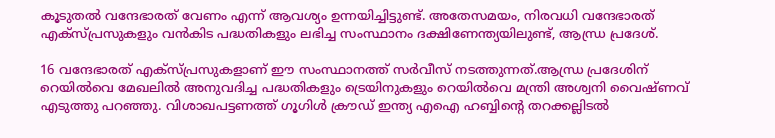കൂടുതല്‍ വന്ദേഭാരത് വേണം എന്ന് ആവശ്യം ഉന്നയിച്ചിട്ടുണ്ട്. അതേസമയം, നിരവധി വന്ദേഭാരത് എക്‌സ്പ്രസുകളും വന്‍കിട പദ്ധതികളും ലഭിച്ച സംസ്ഥാനം ദക്ഷിണേന്ത്യയിലുണ്ട്, ആന്ധ്ര പ്രദേശ്.

16 വന്ദേഭാരത് എക്‌സ്പ്രസുകളാണ് ഈ സംസ്ഥാനത്ത് സര്‍വീസ് നടത്തുന്നത്.ആന്ധ്ര പ്രദേശിന് റെയില്‍വെ മേഖലില്‍ അനുവദിച്ച പദ്ധതികളും ട്രെയിനുകളും റെയില്‍വെ മന്ത്രി അശ്വനി വൈഷ്ണവ് എടുത്തു പറഞ്ഞു. വിശാഖപട്ടണത്ത് ഗൂഗിള്‍ ക്രൗഡ് ഇന്ത്യ എഐ ഹബ്ബിന്റെ തറക്കല്ലിടല്‍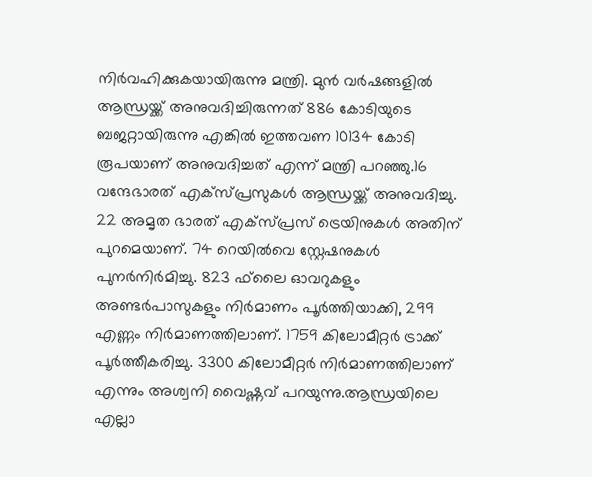നിര്‍വഹിക്കുകയായിരുന്നു മന്ത്രി. മുന്‍ വര്‍ഷങ്ങളില്‍ ആന്ധ്രയ്ക്ക് അനുവദിച്ചിരുന്നത് 886 കോടിയുടെ ബജറ്റായിരുന്നു എങ്കില്‍ ഇത്തവണ 10134 കോടി രൂപയാണ് അനുവദിച്ചത് എന്ന് മന്ത്രി പറഞ്ഞു.16 വന്ദേഭാരത് എക്‌സ്പ്രസുകള്‍ ആന്ധ്രയ്ക്ക് അനുവദിച്ചു. 22 അമൃത ഭാരത് എക്‌സ്പ്രസ് ട്രെയിനുകള്‍ അതിന് പുറമെയാണ്. 74 റെയില്‍വെ സ്റ്റേഷനുകള്‍ പുനര്‍നിര്‍മിച്ചു. 823 ഫ്‌ലൈ ഓവറുകളും അണ്ടര്‍പാസുകളും നിര്‍മാണം പൂര്‍ത്തിയാക്കി, 299 എണ്ണം നിര്‍മാണത്തിലാണ്. 1759 കിലോമീറ്റര്‍ ട്രാക്ക് പൂര്‍ത്തീകരിച്ചു. 3300 കിലോമീറ്റര്‍ നിര്‍മാണത്തിലാണ് എന്നും അശ്വനി വൈഷ്ണവ് പറയുന്നു.ആന്ധ്രയിലെ എല്ലാ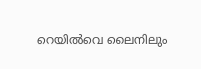റെയില്‍വെ ലൈനിലും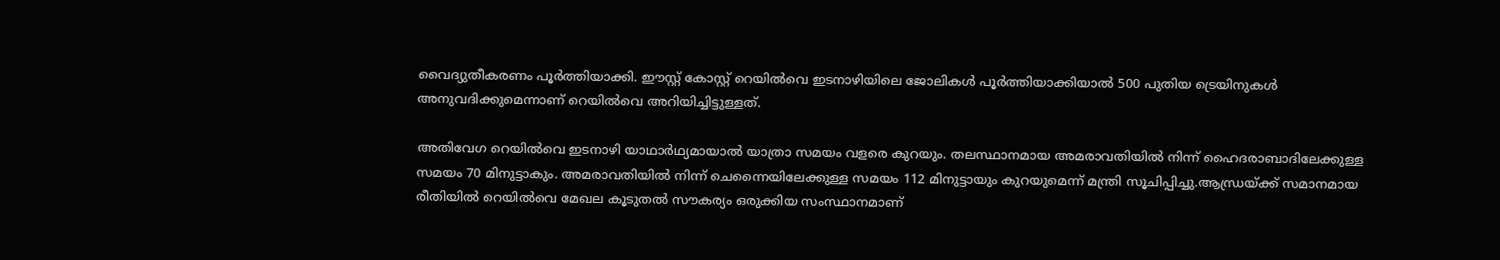വൈദ്യുതീകരണം പൂര്‍ത്തിയാക്കി. ഈസ്റ്റ് കോസ്റ്റ് റെയില്‍വെ ഇടനാഴിയിലെ ജോലികള്‍ പൂര്‍ത്തിയാക്കിയാല്‍ 500 പുതിയ ട്രെയിനുകള്‍ അനുവദിക്കുമെന്നാണ് റെയില്‍വെ അറിയിച്ചിട്ടുള്ളത്.

അതിവേഗ റെയില്‍വെ ഇടനാഴി യാഥാര്‍ഥ്യമായാല്‍ യാത്രാ സമയം വളരെ കുറയും. തലസ്ഥാനമായ അമരാവതിയില്‍ നിന്ന് ഹൈദരാബാദിലേക്കുള്ള സമയം 70 മിനുട്ടാകും. അമരാവതിയില്‍ നിന്ന് ചെന്നൈയിലേക്കുള്ള സമയം 112 മിനുട്ടായും കുറയുമെന്ന് മന്ത്രി സൂചിപ്പിച്ചു.ആന്ധ്രയ്ക്ക് സമാനമായ രീതിയില്‍ റെയില്‍വെ മേഖല കൂടുതല്‍ സൗകര്യം ഒരുക്കിയ സംസ്ഥാനമാണ്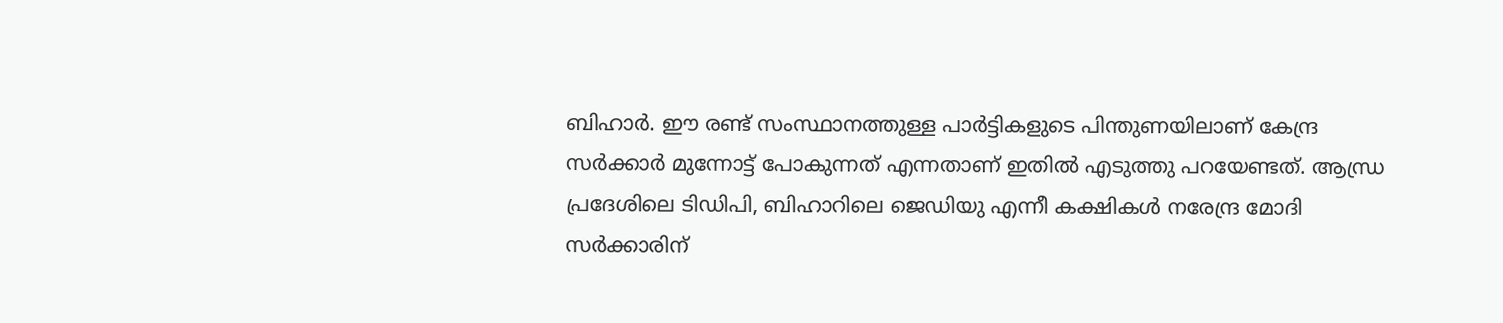ബിഹാര്‍. ഈ രണ്ട് സംസ്ഥാനത്തുള്ള പാര്‍ട്ടികളുടെ പിന്തുണയിലാണ് കേന്ദ്ര സര്‍ക്കാര്‍ മുന്നോട്ട് പോകുന്നത് എന്നതാണ് ഇതില്‍ എടുത്തു പറയേണ്ടത്. ആന്ധ്ര പ്രദേശിലെ ടിഡിപി, ബിഹാറിലെ ജെഡിയു എന്നീ കക്ഷികള്‍ നരേന്ദ്ര മോദി സര്‍ക്കാരിന്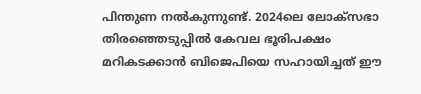പിന്തുണ നല്‍കുന്നുണ്ട്. 2024ലെ ലോക്‌സഭാ തിരഞ്ഞെടുപ്പില്‍ കേവല ഭൂരിപക്ഷം മറികടക്കാന്‍ ബിജെപിയെ സഹായിച്ചത് ഈ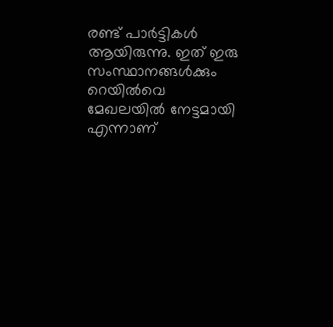രണ്ട് പാര്‍ട്ടികള്‍ ആയിരുന്നു. ഇത് ഇരു സംസ്ഥാനങ്ങള്‍ക്കും റെയില്‍വെ മേഖലയില്‍ നേട്ടമായി എന്നാണ്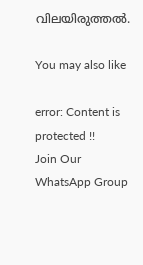വിലയിരുത്തല്‍.

You may also like

error: Content is protected !!
Join Our WhatsApp Group